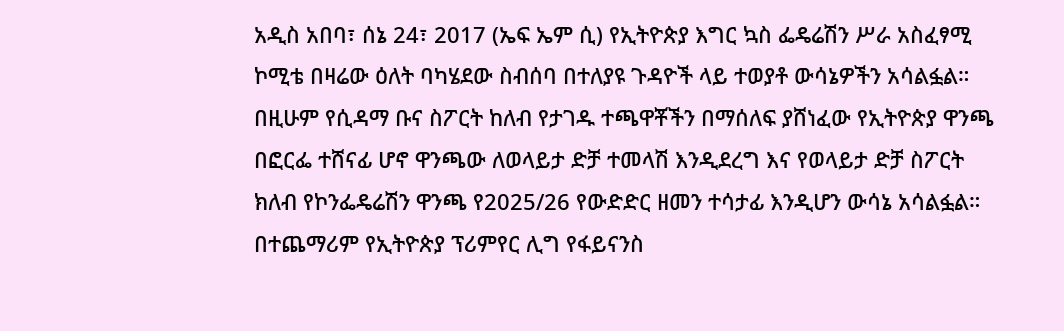አዲስ አበባ፣ ሰኔ 24፣ 2017 (ኤፍ ኤም ሲ) የኢትዮጵያ እግር ኳስ ፌዴሬሽን ሥራ አስፈፃሚ ኮሚቴ በዛሬው ዕለት ባካሄደው ስብሰባ በተለያዩ ጉዳዮች ላይ ተወያቶ ውሳኔዎችን አሳልፏል።
በዚሁም የሲዳማ ቡና ስፖርት ከለብ የታገዱ ተጫዋቾችን በማሰለፍ ያሸነፈው የኢትዮጵያ ዋንጫ በፎርፌ ተሸናፊ ሆኖ ዋንጫው ለወላይታ ድቻ ተመላሽ እንዲደረግ እና የወላይታ ድቻ ስፖርት ክለብ የኮንፌዴሬሽን ዋንጫ የ2025/26 የውድድር ዘመን ተሳታፊ እንዲሆን ውሳኔ አሳልፏል።
በተጨማሪም የኢትዮጵያ ፕሪምየር ሊግ የፋይናንስ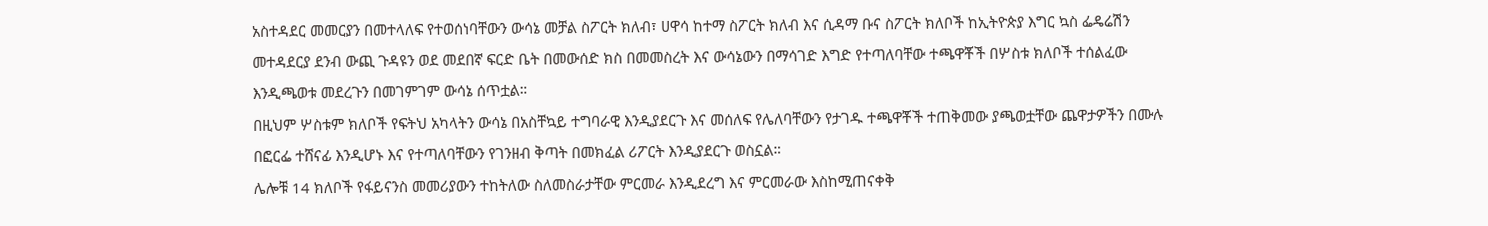አስተዳደር መመርያን በመተላለፍ የተወሰነባቸውን ውሳኔ መቻል ስፖርት ክለብ፣ ሀዋሳ ከተማ ስፖርት ክለብ እና ሲዳማ ቡና ስፖርት ክለቦች ከኢትዮጵያ እግር ኳስ ፌዴሬሽን መተዳደርያ ደንብ ውጪ ጉዳዩን ወደ መደበኛ ፍርድ ቤት በመውሰድ ክስ በመመስረት እና ውሳኔውን በማሳገድ እግድ የተጣለባቸው ተጫዋቾች በሦስቱ ክለቦች ተሰልፈው እንዲጫወቱ መደረጉን በመገምገም ውሳኔ ሰጥቷል።
በዚህም ሦስቱም ክለቦች የፍትህ አካላትን ውሳኔ በአስቸኳይ ተግባራዊ እንዲያደርጉ እና መሰለፍ የሌለባቸውን የታገዱ ተጫዋቾች ተጠቅመው ያጫወቷቸው ጨዋታዎችን በሙሉ በፎርፌ ተሸናፊ እንዲሆኑ እና የተጣለባቸውን የገንዘብ ቅጣት በመክፈል ሪፖርት እንዲያደርጉ ወስኗል።
ሌሎቹ 14 ክለቦች የፋይናንስ መመሪያውን ተከትለው ስለመስራታቸው ምርመራ እንዲደረግ እና ምርመራው እስከሚጠናቀቅ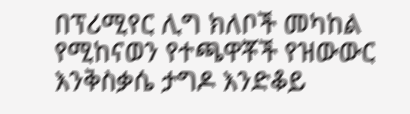በፕሪሚየር ሊግ ክለቦች መካከል የሚከናወን የተጫዋቾች የዝውውር እንቅስቃሴ ታግዶ እንድቆይ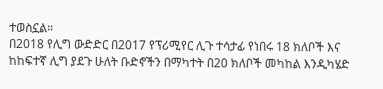ተወስኗል።
በ2018 የሊግ ውድድር በ2017 የፕሪሚየር ሊጉ ተሳታፊ የነበሩ 18 ክለቦች እና ከከፍተኛ ሊግ ያደጉ ሁለት ቡድኖችን በማካተት በ20 ክለቦች መካከል እንዲካሄድ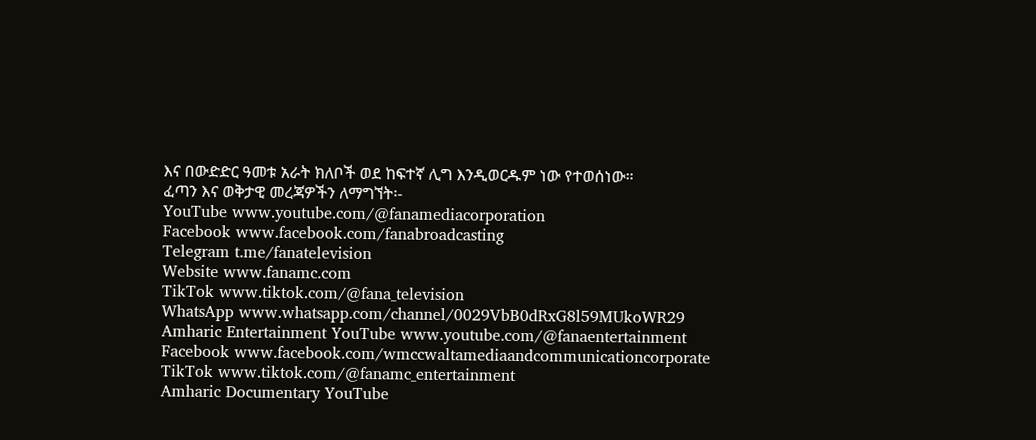እና በውድድር ዓመቱ አራት ክለቦች ወደ ከፍተኛ ሊግ እንዲወርዱም ነው የተወሰነው።
ፈጣን እና ወቅታዊ መረጃዎችን ለማግኘት፡-
YouTube www.youtube.com/@fanamediacorporation
Facebook www.facebook.com/fanabroadcasting
Telegram t.me/fanatelevision
Website www.fanamc.com
TikTok www.tiktok.com/@fana_television
WhatsApp www.whatsapp.com/channel/0029VbB0dRxG8l59MUkoWR29
Amharic Entertainment YouTube www.youtube.com/@fanaentertainment
Facebook www.facebook.com/wmccwaltamediaandcommunicationcorporate
TikTok www.tiktok.com/@fanamc_entertainment
Amharic Documentary YouTube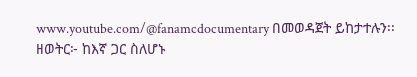www.youtube.com/@fanamcdocumentary በመወዳጀት ይከታተሉን፡፡
ዘወትር፦ ከእኛ ጋር ስለሆኑ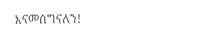እናመሰግናለን!